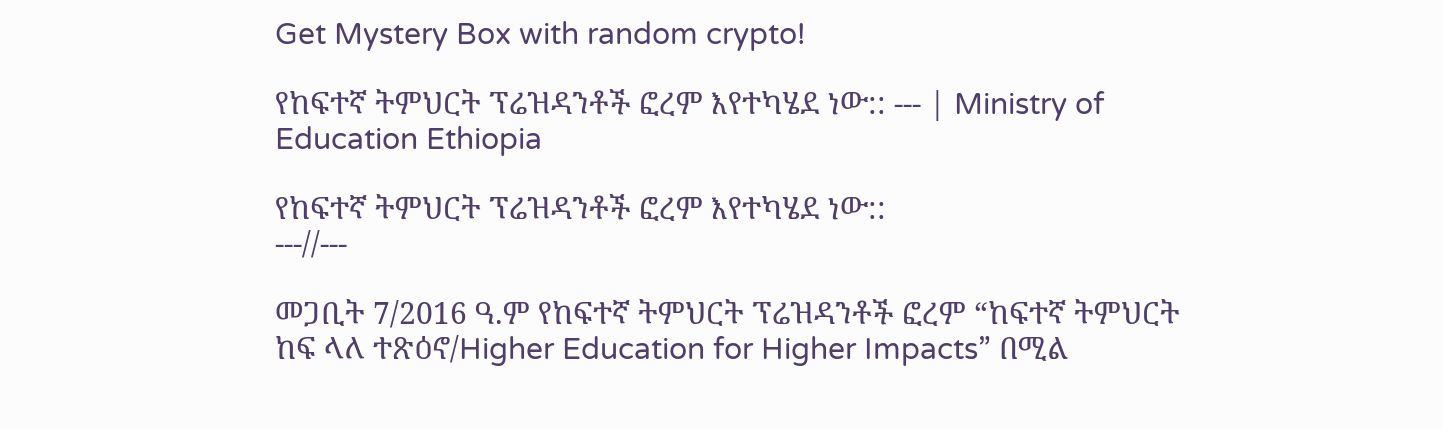Get Mystery Box with random crypto!

የከፍተኛ ትምህርት ፕሬዝዳንቶች ፎረም እየተካሄደ ነው:: --- | Ministry of Education Ethiopia

የከፍተኛ ትምህርት ፕሬዝዳንቶች ፎረም እየተካሄደ ነው::
---//---

መጋቢት 7/2016 ዓ.ም የከፍተኛ ትምህርት ፕሬዝዳንቶች ፎረም “ከፍተኛ ትምህርት ከፍ ላለ ተጽዕኖ/Higher Education for Higher Impacts” በሚል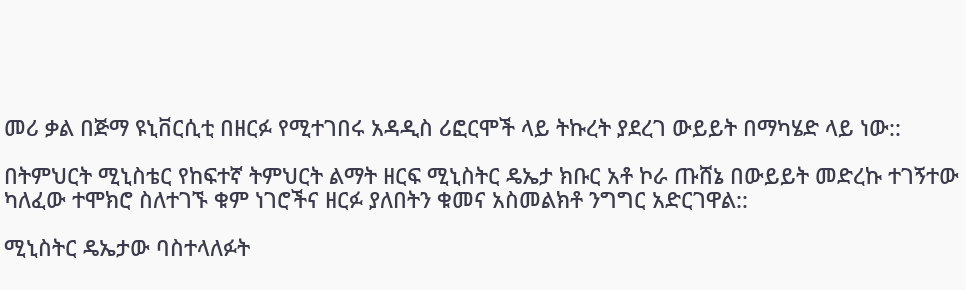መሪ ቃል በጅማ ዩኒቨርሲቲ በዘርፉ የሚተገበሩ አዳዲስ ሪፎርሞች ላይ ትኩረት ያደረገ ውይይት በማካሄድ ላይ ነው::

በትምህርት ሚኒስቴር የከፍተኛ ትምህርት ልማት ዘርፍ ሚኒስትር ዴኤታ ክቡር አቶ ኮራ ጡሸኔ በውይይት መድረኩ ተገኝተው ካለፈው ተሞክሮ ስለተገኙ ቁም ነገሮችና ዘርፉ ያለበትን ቁመና አስመልክቶ ንግግር አድርገዋል::

ሚኒስትር ዴኤታው ባስተላለፉት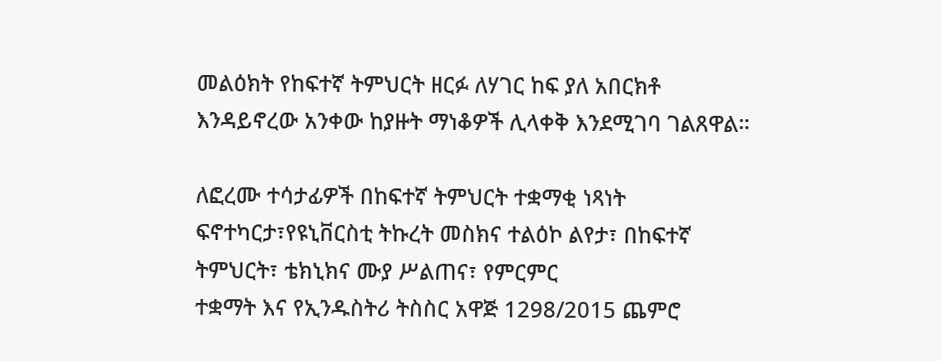መልዕክት የከፍተኛ ትምህርት ዘርፉ ለሃገር ከፍ ያለ አበርክቶ እንዳይኖረው አንቀው ከያዙት ማነቆዎች ሊላቀቅ እንደሚገባ ገልጸዋል።

ለፎረሙ ተሳታፊዎች በከፍተኛ ትምህርት ተቋማቂ ነጻነት ፍኖተካርታ፣የዩኒቨርስቲ ትኩረት መስክና ተልዕኮ ልየታ፣ በከፍተኛ ትምህርት፣ ቴክኒክና ሙያ ሥልጠና፣ የምርምር
ተቋማት እና የኢንዱስትሪ ትስስር አዋጅ 1298/2015 ጨምሮ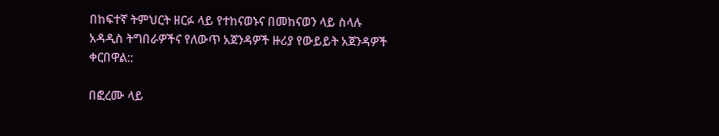በከፍተኛ ትምህርት ዘርፉ ላይ የተከናወኑና በመከናወን ላይ ስላሉ አዳዲስ ትግበራዎችና የለውጥ አጀንዳዎች ዙሪያ የውይይት አጀንዳዎች ቀርበዋል::

በፎረሙ ላይ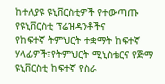ከተለያዩ ዩኒቨርስቲዎች የተውጣጡ የዩኒቨርስቲ ፕሬዝዳንቶችና
የከፍተኛ ትምህርት ተቋማት ከፍተኛ ሃላፊዎች፣የትምህርት ሚኒስቴርና የጅማ ዩኒቨርስቲ ከፍተኛ የስራ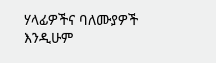ሃላፊዎችና ባለሙያዎች እንዲሁም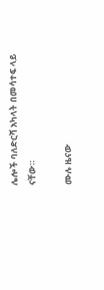ሌሎች ባለድርሻ አካላት በመሳተፍ ላይ ናቸው።

ሙሉ ዜናው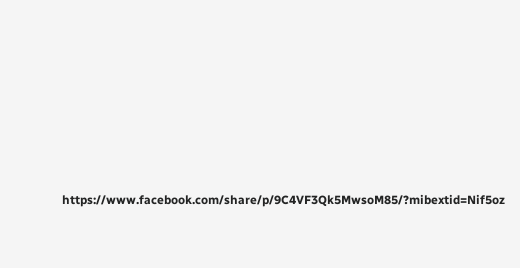https://www.facebook.com/share/p/9C4VF3Qk5MwsoM85/?mibextid=Nif5oz